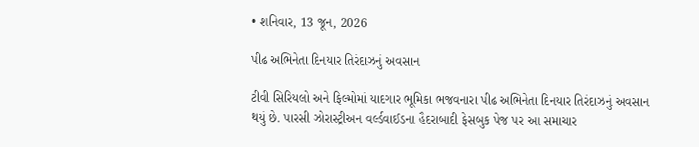• શનિવાર, 13 જૂન, 2026

પીઢ અભિનેતા દિનયાર તિરંદાઝનું અવસાન

ટીવી સિરિયલો અને ફિલ્મોમાં યાદગાર ભૂમિકા ભજવનારા પીઢ અભિનેતા દિનયાર તિરંદાઝનું અવસાન થયું છે. પારસી ઝોરાસ્ટ્રીઅન વર્લ્ડવાઈડના હૈદરાબાદી ફેસબુક પેજ પર આ સમાચાર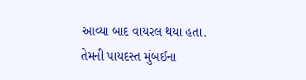આવ્યા બાદ વાયરલ થયા હતા.  તેમની પાયદસ્ત મુંબઈના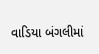વાડિયા બંગલીમાં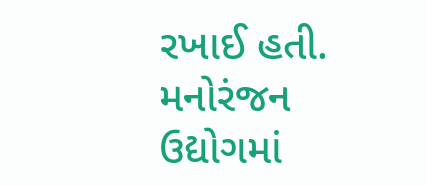રખાઈ હતી. મનોરંજન ઉદ્યોગમાં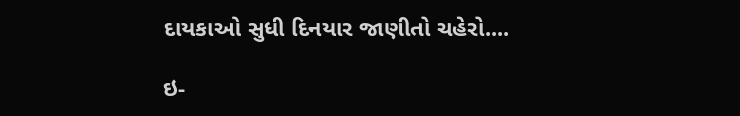દાયકાઓ સુધી દિનયાર જાણીતો ચહેરો....

ઇ-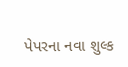પેપરના નવા શુલ્ક